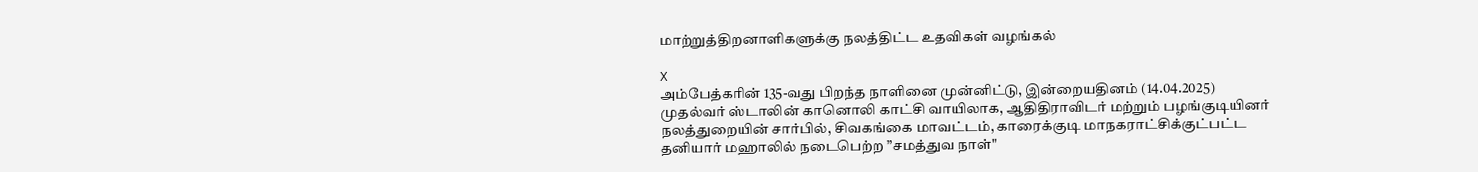மாற்றுத்திறனாளிகளுக்கு நலத்திட்ட உதவிகள் வழங்கல்

X
அம்பேத்கரின் 135-வது பிறந்த நாளினை முன்னிட்டு, இன்றையதினம் (14.04.2025) முதல்வர் ஸ்டாலின் கானொலி காட்சி வாயிலாக, ஆதிதிராவிடர் மற்றும் பழங்குடியினர் நலத்துறையின் சார்பில், சிவகங்கை மாவட்டம், காரைக்குடி மாநகராட்சிக்குட்பட்ட தனியார் மஹாலில் நடைபெற்ற ”சமத்துவ நாள்"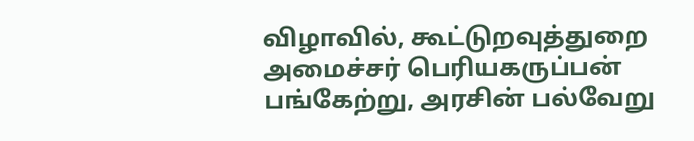விழாவில், கூட்டுறவுத்துறை அமைச்சர் பெரியகருப்பன் பங்கேற்று, அரசின் பல்வேறு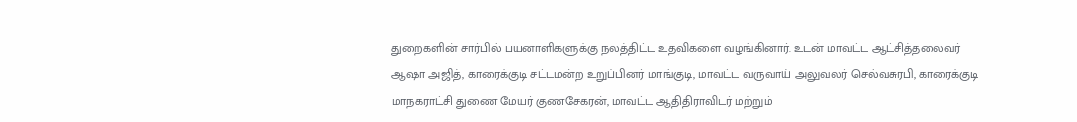துறைகளின் சார்பில் பயனாளிகளுக்கு நலத்திட்ட உதவிகளை வழங்கினார். உடன் மாவட்ட ஆட்சித்தலைவர் ஆஷா அஜித், காரைக்குடி சட்டமன்ற உறுப்பினர் மாங்குடி, மாவட்ட வருவாய் அலுவலர் செல்வசுரபி, காரைக்குடி மாநகராட்சி துணை மேயர் குணசேகரன், மாவட்ட ஆதிதிராவிடர் மற்றும்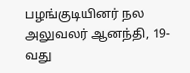பழங்குடியினர் நல அலுவலர் ஆனந்தி, 19-வது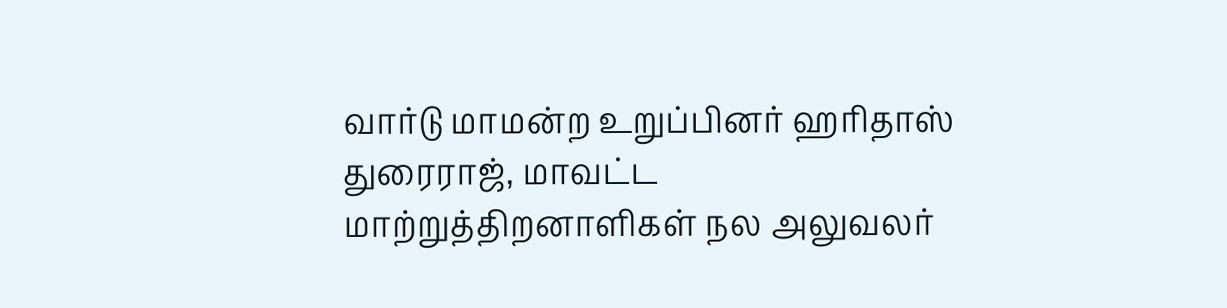வார்டு மாமன்ற உறுப்பினர் ஹரிதாஸ் துரைராஜ், மாவட்ட மாற்றுத்திறனாளிகள் நல அலுவலர்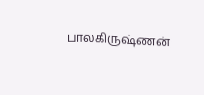பாலகிருஷ்ணன்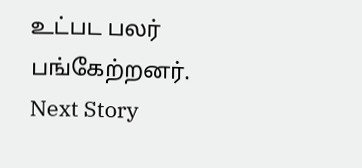உட்பட பலர் பங்கேற்றனர்.
Next Story